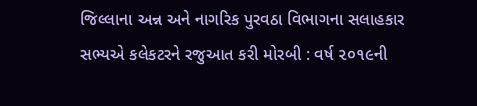જિલ્લાના અન્ન અને નાગરિક પુરવઠા વિભાગના સલાહકાર સભ્યએ કલેકટરને રજુઆત કરી મોરબી : વર્ષ ૨૦૧૯ની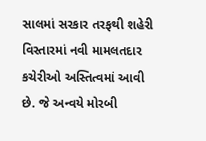સાલમાં સરકાર તરફથી શહેરી વિસ્તારમાં નવી મામલતદાર કચેરીઓ અસ્તિત્વમાં આવી છે. જે અન્વયે મોરબી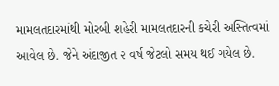મામલતદારમાંથી મોરબી શહેરી મામલતદારની કચેરી અસ્તિત્વમાં આવેલ છે. જેને અંદાજીત ૨ વર્ષ જેટલો સમય થઈ ગયેલ છે.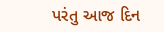પરંતુ આજ દિન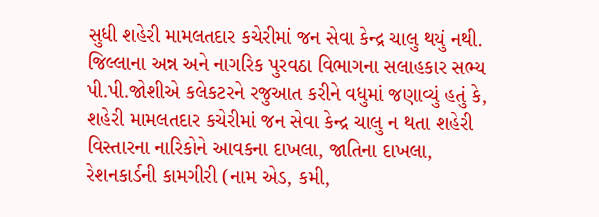સુધી શહેરી મામલતદાર કચેરીમાં જન સેવા કેન્દ્ર ચાલુ થયું નથી. જિલ્લાના અન્ન અને નાગરિક પુરવઠા વિભાગના સલાહકાર સભ્ય પી.પી.જોશીએ કલેકટરને રજુઆત કરીને વધુમાં જણાવ્યું હતું કે, શહેરી મામલતદાર કચેરીમાં જન સેવા કેન્દ્ર ચાલુ ન થતા શહેરી વિસ્તારના નારિકોને આવકના દાખલા, જાતિના દાખલા, રેશનકાર્ડની કામગીરી (નામ એડ, કમી,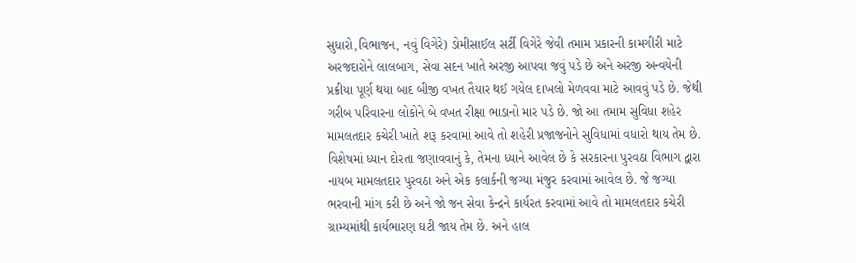સુધારો,વિભાજન, નવું વિગેરે) ડોમીસાઈલ સર્ટી વિગેરે જેવી તમામ પ્રકારની કામગીરી માટે અરજદારોને લાલબાગ, સેવા સદન ખાતે અરજી આપવા જવું પડે છે અને અરજી અન્વયેની પ્રક્રીયા પૂર્ણ થયા બાદ બીજી વખત તૈયાર થઈ ગયેલ દાખલો મેળવવા માટે આવવું પડે છે. જેથી ગરીબ પરિવારના લોકોને બે વખત રીક્ષા ભાડાનો માર પડે છે. જો આ તમામ સુવિધા શહેર મામલતદાર કચેરી ખાતે શરૂ કરવામાં આવે તો શહેરી પ્રજાજનોને સુવિધામાં વધારો થાય તેમ છે. વિશેષમાં ધ્યાન દોરતા જણાવવાનું કે, તેમના ધ્યાને આવેલ છે કે સરકારના પુરવઠા વિભાગ દ્વારા નાયબ મામલતદાર પુરવઠા અને એક કલાર્કની જગ્યા મંજુર કરવામાં આવેલ છે. જે જગ્યા ભરવાની માંગ કરી છે અને જો જન સેવા કેન્દ્રને કાર્યરત કરવામાં આવે તો મામલતદાર કચેરી ગ્રામ્યમાંથી કાર્યભારણ ઘટી જાય તેમ છે. અને હાલ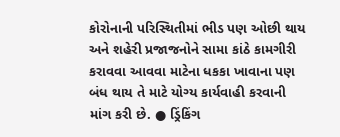કોરોનાની પરિસ્થિતીમાં ભીડ પણ ઓછી થાય અને શહેરી પ્રજાજનોને સામા કાંઠે કામગીરી કરાવવા આવવા માટેના ધકકા ખાવાના પણ બંધ થાય તે માટે યોગ્ય કાર્યવાહી કરવાની માંગ કરી છે. ● ડ્રિંકિંગ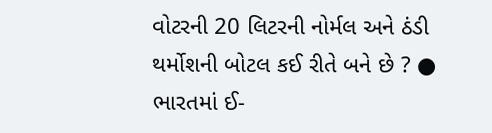વોટરની 20 લિટરની નોર્મલ અને ઠંડી થર્મોશની બોટલ કઈ રીતે બને છે ? ● ભારતમાં ઈ-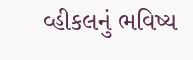વ્હીકલનું ભવિષ્ય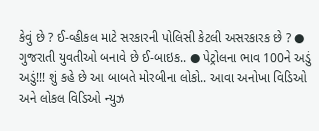કેવું છે ? ઈ-વ્હીકલ માટે સરકારની પોલિસી કેટલી અસરકારક છે ? ● ગુજરાતી યુવતીઓ બનાવે છે ઈ-બાઇક.. ● પેટ્રોલના ભાવ 100ને અડું અડું!!! શું કહે છે આ બાબતે મોરબીના લોકો.. આવા અનોખા વિડિઓ અને લોકલ વિડિઓ ન્યુઝ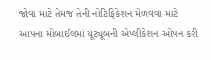જોવા માટે તેમજ તેની નોટિફિકેશન મેળવવા માટે આપના મોબાઈલમાં યૂટ્યૂબની એપ્લીકેશન ઓપન કરી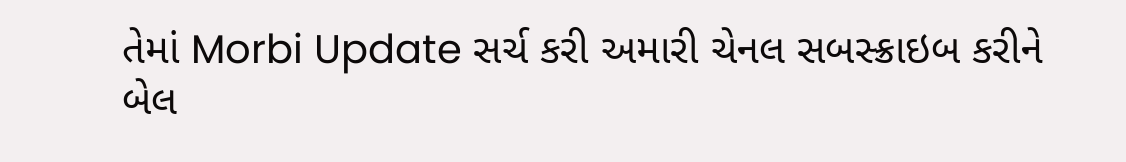તેમાં Morbi Update સર્ચ કરી અમારી ચેનલ સબસ્ક્રાઇબ કરીને બેલ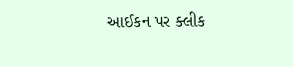આઈકન પર ક્લીક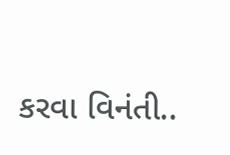કરવા વિનંતી..